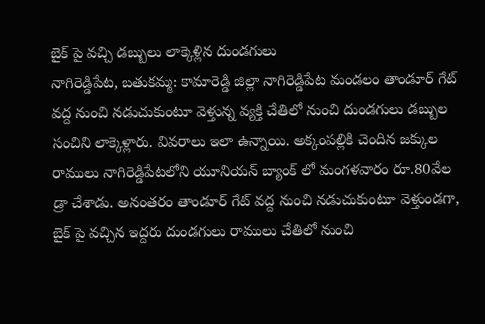బైక్ పై వచ్చి డబ్బులు లాక్కెళ్లిన దుండగులు
నాగిరెడ్డిపేట, బతుకమ్మ: కామారెడ్డి జిల్లా నాగిరెడ్డిపేట మండలం తాండూర్ గేట్ వద్ద నుంచి నడుచుకుంటూ వెళ్తున్న వ్యక్తి చేతిలో నుంచి దుండగులు డబ్బుల సంచిని లాక్కెళ్లారు. వివరాలు ఇలా ఉన్నాయి. అక్కంపల్లికి చెందిన జక్కుల రాములు నాగిరెడ్డిపేటలోని యూనియన్ బ్యాంక్ లో మంగళవారం రూ.80వేల డ్రా చేశాడు. అనంతరం తాండూర్ గేట్ వద్ద నుంచి నడుచుకుంటూ వెళ్తుండగా, బైక్ పై వచ్చిన ఇద్దరు దుండగులు రాములు చేతిలో నుంచి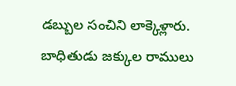డబ్బుల సంచిని లాక్కెళ్లారు. బాధితుడు జక్కుల రాములు